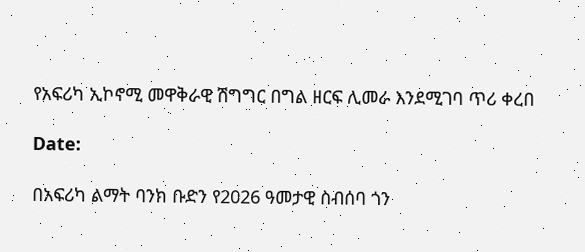የአፍሪካ ኢኮኖሚ መዋቅራዊ ሽግግር በግል ዘርፍ ሊመራ እንደሚገባ ጥሪ ቀረበ

Date:

በአፍሪካ ልማት ባንክ ቡድን የ2026 ዓመታዊ ስብሰባ ጎን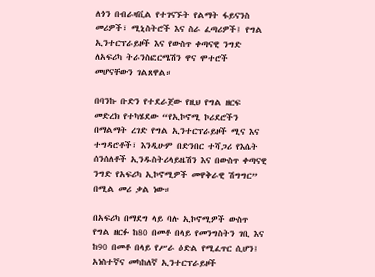ለጎን በብራዛቪል የተገናኙት የልማት ፋይናንስ መሪዎች፣ ሚኒስትሮች እና ስራ ፈጣሪዎች፤ የግል ኢንተርፕራይዞች እና የውስጥ ቀጣናዊ ንግድ ለአፍሪካ ትራንስፎርሜሽን ዋና ሞተሮች መሆናቸውን ገልጸዋል።

በባንኩ ቡድን የተደራጀው የዚህ የግል ዘርፍ መድረክ የተካሄደው “የኢኮኖሚ ኮሪደሮችን በማልማት ረገድ የግል ኢንተርፕራይዞች ሚና እና ተግዳሮቶች፣ እንዲሁም በድንበር ተሻጋሪ የእሴት ሰንሰለቶች ኢንዱስትሪላይዜሽን እና በውስጥ ቀጣናዊ ንግድ የአፍሪካ ኢኮኖሚዎች መዋቅራዊ ሽግግር” በሚል መሪ ቃል ነው።

በአፍሪካ በማደግ ላይ ባሉ ኢኮኖሚዎች ውስጥ የግል ዘርፉ ከ80 በመቶ በላይ የመንግስትን ገቢ እና ከ90 በመቶ በላይ የሥራ ዕድል የሚፈጥር ሲሆን፤ አነስተኛና መካከለኛ ኢንተርፕራይዞች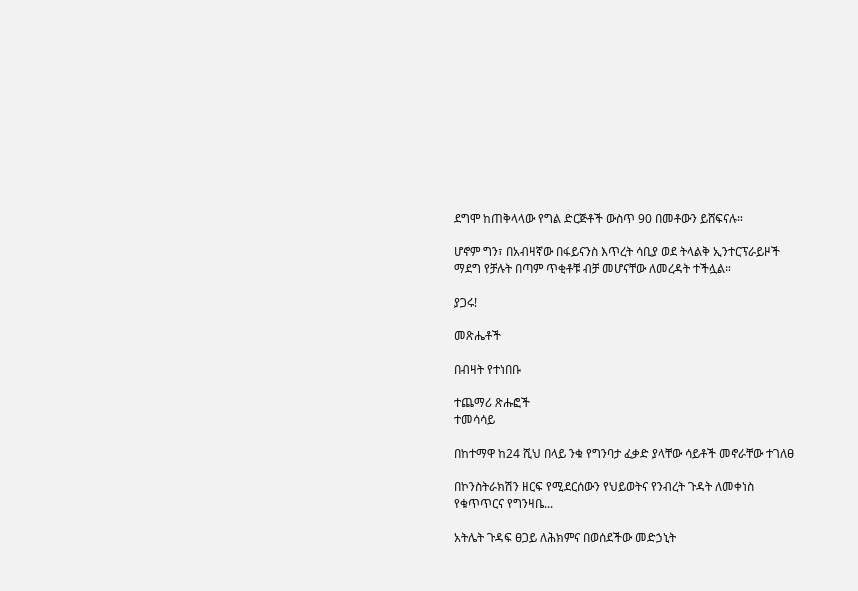ደግሞ ከጠቅላላው የግል ድርጅቶች ውስጥ 90 በመቶውን ይሸፍናሉ።

ሆኖም ግን፣ በአብዛኛው በፋይናንስ እጥረት ሳቢያ ወደ ትላልቅ ኢንተርፕራይዞች ማደግ የቻሉት በጣም ጥቂቶቹ ብቻ መሆናቸው ለመረዳት ተችሏል።

ያጋሩ!

መጽሔቶች

በብዛት የተነበቡ

ተጨማሪ ጽሑፎች
ተመሳሳይ

በከተማዋ ከ24 ሺህ በላይ ንቁ የግንባታ ፈቃድ ያላቸው ሳይቶች መኖራቸው ተገለፀ

በኮንስትራክሽን ዘርፍ የሚደርሰውን የህይወትና የንብረት ጉዳት ለመቀነስ የቁጥጥርና የግንዛቤ...

አትሌት ጉዳፍ ፀጋይ ለሕክምና በወሰደችው መድኃኒት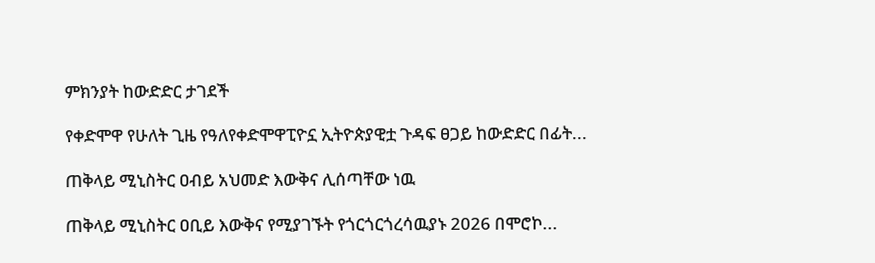ምክንያት ከውድድር ታገደች

የቀድሞዋ የሁለት ጊዜ የዓለየቀድሞዋፒዮኗ ኢትዮጵያዊቷ ጉዳፍ ፀጋይ ከውድድር በፊት...

ጠቅላይ ሚኒስትር ዐብይ አህመድ እውቅና ሊሰጣቸው ነዉ

ጠቅላይ ሚኒስትር ዐቢይ እውቅና የሚያገኙት የጎርጎርጎረሳዉያኑ 2026 በሞሮኮ...